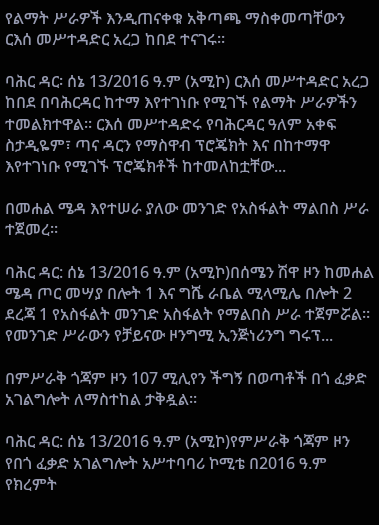የልማት ሥራዎች እንዲጠናቀቁ አቅጣጫ ማስቀመጣቸውን ርእሰ መሥተዳድር አረጋ ከበደ ተናገሩ፡፡

ባሕር ዳር፡ ሰኔ 13/2016 ዓ.ም (አሚኮ) ርእሰ መሥተዳድር አረጋ ከበደ በባሕርዳር ከተማ እየተገነቡ የሚገኙ የልማት ሥራዎችን ተመልክተዋል፡፡ ርእሰ መሥተዳድሩ የባሕርዳር ዓለም አቀፍ ስታዲዬም፣ ጣና ዳርን የማስዋብ ፕሮጄክት እና በከተማዋ እየተገነቡ የሚገኙ ፕሮጄክቶች ከተመለከቷቸው...

በመሐል ሜዳ እየተሠራ ያለው መንገድ የአስፋልት ማልበስ ሥራ ተጀመረ፡፡

ባሕር ዳር: ሰኔ 13/2016 ዓ.ም (አሚኮ)በሰሜን ሽዋ ዞን ከመሐል ሜዳ ጦር መሣያ በሎት 1 እና ግሼ ራቤል ሚላሚሌ በሎት 2 ደረጃ 1 የአስፋልት መንገድ አስፋልት የማልበስ ሥራ ተጀምሯል። የመንገድ ሥራውን የቻይናው ዞንግሚ ኢንጅነሪንግ ግሩፕ...

በምሥራቅ ጎጃም ዞን 107 ሚሊየን ችግኝ በወጣቶች በጎ ፈቃድ አገልግሎት ለማስተከል ታቅዷል፡፡

ባሕር ዳር: ሰኔ 13/2016 ዓ.ም (አሚኮ)የምሥራቅ ጎጃም ዞን የበጎ ፈቃድ አገልግሎት አሥተባባሪ ኮሚቴ በ2016 ዓ.ም የክረምት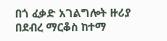በጎ ፈቃድ አገልግሎት ዙሪያ በደብረ ማርቆስ ከተማ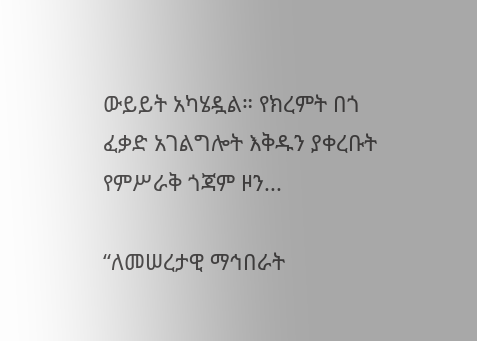ውይይት አካሄዷል። የክረምት በጎ ፈቃድ አገልግሎት እቅዱን ያቀረቡት የምሥራቅ ጎጃም ዞን...

“ለመሠረታዊ ማኅበራት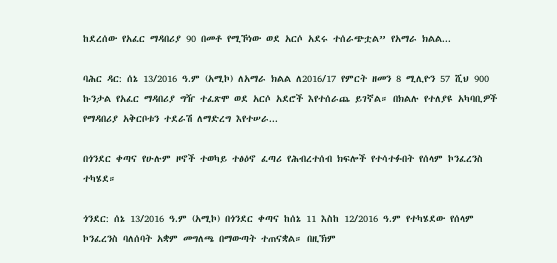ከደረሰው የአፈር ማዳበሪያ 90 በመቶ የሚኾነው ወደ አርሶ አደሩ ተሰራጭቷል” የአማራ ክልል...

ባሕር ዳር: ሰኔ 13/2016 ዓ.ም (አሚኮ) ለአማራ ክልል ለ2016/17 የምርት ዘመን 8 ሚሊዮን 57 ሺህ 900 ኩንታል የአፈር ማዳበሪያ ግዥ ተፈጽሞ ወደ አርሶ አደሮች እየተሰራጨ ይገኛል። በክልሉ የተለያዩ አካባቢዎች የማዳበሪያ አቅርቦቱን ተደራሽ ለማድረግ እየተሠራ...

በጎንደር ቀጣና የሁሉም ዞኖች ተወካይ ተፅዕኖ ፈጣሪ የሕብረተሰብ ክፍሎች የተሳተፉበት የሰላም ኮንፈረንስ ተካሄደ።

ጎንደር: ሰኔ 13/2016 ዓ.ም (አሚኮ) በጎንደር ቀጣና ከሰኔ 11 እስከ 12/2016 ዓ.ም የተካሄደው የሰላም ኮንፈረንስ ባለሰባት አቋም መግለጫ በማውጣት ተጠናቋል። በዚኽም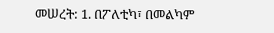መሠረት: 1. በፖለቲካ፣ በመልካም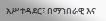አሥተዳደር፣ በማኀበራዊ እና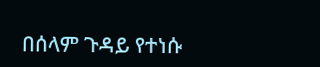በሰላም ጉዳይ የተነሱ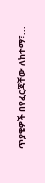ጥያቄዎች በየፈርጃቸው ለከተማ፣...